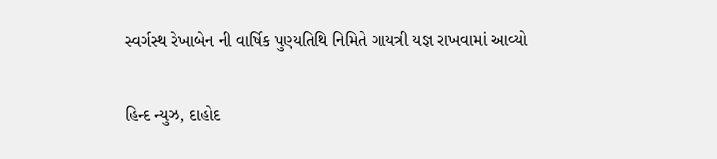સ્વર્ગસ્થ રેખાબેન ની વાર્ષિક પુણ્યતિથિ નિમિતે ગાયત્રી યજ્ઞ રાખવામાં આવ્યો

હિન્દ ન્યુઝ, દાહોદ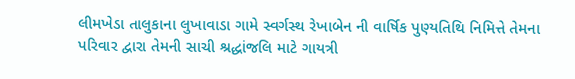લીમખેડા તાલુકાના લુખાવાડા ગામે સ્વર્ગસ્થ રેખાબેન ની વાર્ષિક પુણ્યતિથિ નિમિત્તે તેમના પરિવાર દ્વારા તેમની સાચી શ્રદ્ધાંજલિ માટે ગાયત્રી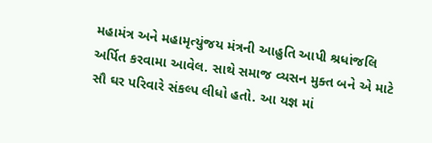મહામંત્ર અને મહામૃત્યુંજય મંત્રની આહુતિ આપી શ્રધાંજલિ અર્પિત કરવામા આવેલ. સાથે સમાજ વ્યસન મુક્ત બને એ માટે સૌ ઘર પરિવારે સંકલ્પ લીધો હતો. આ યજ્ઞ માં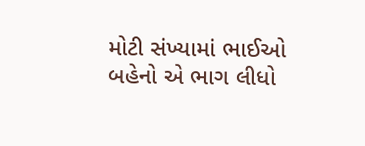મોટી સંખ્યામાં ભાઈઓ બહેનો એ ભાગ લીધો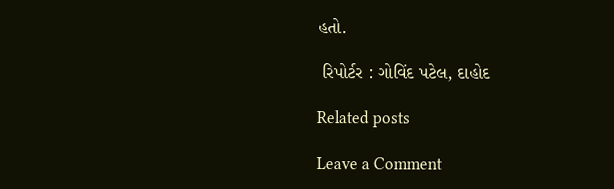હતો.

 રિપોર્ટર : ગોવિંદ પટેલ, દાહોદ

Related posts

Leave a Comment